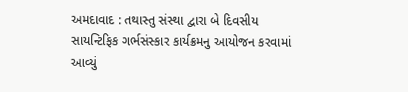અમદાવાદ : તથાસ્તુ સંસ્થા દ્વારા બે દિવસીય સાયન્ટિફિક ગર્ભસંસ્કાર કાર્યક્રમનુ આયોજન કરવામાં આવ્યું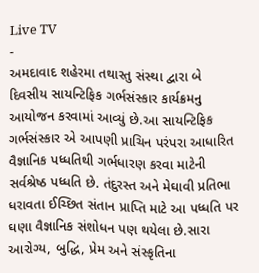Live TV
-
અમદાવાદ શહેરમા તથાસ્તુ સંસ્થા દ્વારા બે દિવસીય સાયન્ટિફિક ગર્ભસંસ્કાર કાર્યક્રમનુ આયોજન કરવામાં આવ્યું છે.આ સાયન્ટિફિક ગર્ભસંસ્કાર એ આપણી પ્રાચિન પરંપરા આધારિત વૈજ્ઞાનિક પધ્ધતિથી ગર્ભધારણ કરવા માટેની સર્વશ્રેષ્ઠ પધ્ધતિ છે. તંદુરસ્ત અને મેઘાવી પ્રતિભા ધરાવતા ઈચ્છિત સંતાન પ્રાપ્તિ માટે આ પધ્ધતિ પર ઘણા વૈજ્ઞાનિક સંશોધન પણ થયેલા છે.સારા આરોગ્ય, બુદ્ધિ, પ્રેમ અને સંસ્કૃતિના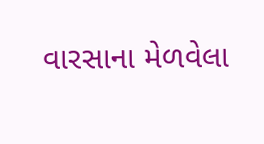વારસાના મેળવેલા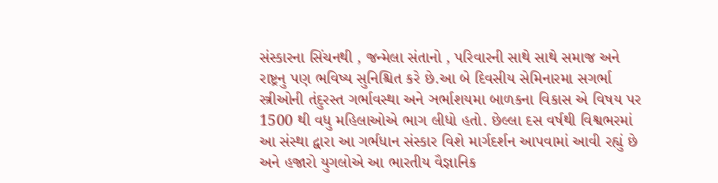સંસ્કારના સિંચનથી , જન્મેલા સંતાનો , પરિવારની સાથે સાથે સમાજ અને રાષ્ટ્રનુ પણ ભવિષ્ય સુનિશ્ચિત કરે છે.આ બે દિવસીય સેમિનારમા સગર્ભા સ્ત્રીઓની તંદુરસ્ત ગર્ભાવસ્થા અને ઞર્ભાશયમા બાળકના વિકાસ એ વિષય પર 1500 થી વધુ મહિલાઓએ ભાગ લીધો હતો. છેલ્લા દસ વર્ષથી વિશ્વભરમાં આ સંસ્થા દ્વારા આ ગર્ભધાન સંસ્કાર વિશે માર્ગદર્શન આપવામાં આવી રહ્યું છે અને હજારો યુગલોએ આ ભારતીય વૈજ્ઞાનિક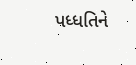પધ્ધતિને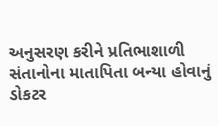અનુસરણ કરીને પ્રતિભાશાળી સંતાનોના માતાપિતા બન્યા હોવાનું ડોકટર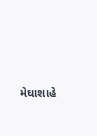મેઘાશાહે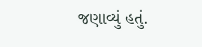જણાવ્યું હતું.